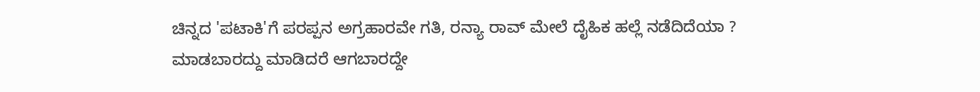ಚಿನ್ನದ 'ಪಟಾಕಿ'ಗೆ ಪರಪ್ಪನ ಅಗ್ರಹಾರವೇ ಗತಿ, ರನ್ಯಾ ರಾವ್ ಮೇಲೆ ದೈಹಿಕ ಹಲ್ಲೆ ನಡೆದಿದೆಯಾ ?
ಮಾಡಬಾರದ್ದು ಮಾಡಿದರೆ ಆಗಬಾರದ್ದೇ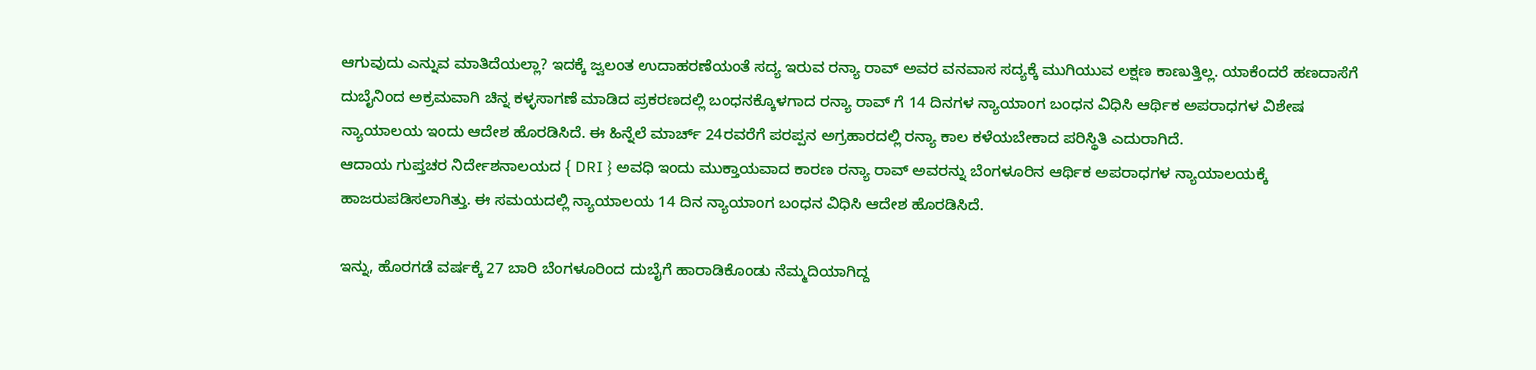ಆಗುವುದು ಎನ್ನುವ ಮಾತಿದೆಯಲ್ಲಾ? ಇದಕ್ಕೆ ಜ್ವಲಂತ ಉದಾಹರಣೆಯಂತೆ ಸದ್ಯ ಇರುವ ರನ್ಯಾ ರಾವ್ ಅವರ ವನವಾಸ ಸದ್ಯಕ್ಕೆ ಮುಗಿಯುವ ಲಕ್ಷಣ ಕಾಣುತ್ತಿಲ್ಲ. ಯಾಕೆಂದರೆ ಹಣದಾಸೆಗೆ ದುಬೈನಿಂದ ಅಕ್ರಮವಾಗಿ ಚಿನ್ನ ಕಳ್ಳಸಾಗಣೆ ಮಾಡಿದ ಪ್ರಕರಣದಲ್ಲಿ ಬಂಧನಕ್ಕೊಳಗಾದ ರನ್ಯಾ ರಾವ್ ಗೆ 14 ದಿನಗಳ ನ್ಯಾಯಾಂಗ ಬಂಧನ ವಿಧಿಸಿ ಆರ್ಥಿಕ ಅಪರಾಧಗಳ ವಿಶೇಷ ನ್ಯಾಯಾಲಯ ಇಂದು ಆದೇಶ ಹೊರಡಿಸಿದೆ. ಈ ಹಿನ್ನೆಲೆ ಮಾರ್ಚ್ 24ರವರೆಗೆ ಪರಪ್ಪನ ಅಗ್ರಹಾರದಲ್ಲಿ ರನ್ಯಾ ಕಾಲ ಕಳೆಯಬೇಕಾದ ಪರಿಸ್ಥಿತಿ ಎದುರಾಗಿದೆ.
ಆದಾಯ ಗುಪ್ತಚರ ನಿರ್ದೇಶನಾಲಯದ { DRI } ಅವಧಿ ಇಂದು ಮುಕ್ತಾಯವಾದ ಕಾರಣ ರನ್ಯಾ ರಾವ್ ಅವರನ್ನು ಬೆಂಗಳೂರಿನ ಆರ್ಥಿಕ ಅಪರಾಧಗಳ ನ್ಯಾಯಾಲಯಕ್ಕೆ ಹಾಜರುಪಡಿಸಲಾಗಿತ್ತು. ಈ ಸಮಯದಲ್ಲಿ ನ್ಯಾಯಾಲಯ 14 ದಿನ ನ್ಯಾಯಾಂಗ ಬಂಧನ ವಿಧಿಸಿ ಆದೇಶ ಹೊರಡಿಸಿದೆ.

ಇನ್ನು, ಹೊರಗಡೆ ವರ್ಷಕ್ಕೆ 27 ಬಾರಿ ಬೆಂಗಳೂರಿಂದ ದುಬೈಗೆ ಹಾರಾಡಿಕೊಂಡು ನೆಮ್ಮದಿಯಾಗಿದ್ದ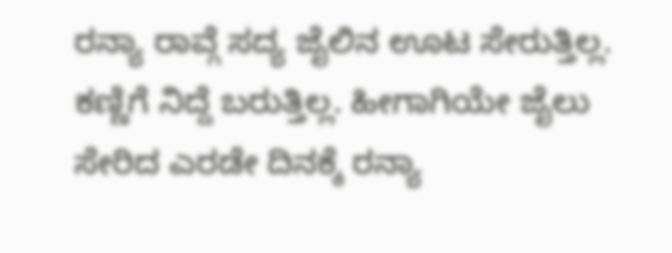ರನ್ಯಾ ರಾವ್ಗೆ ಸದ್ಯ ಜೈಲಿನ ಊಟ ಸೇರುತ್ತಿಲ್ಲ. ಕಣ್ಣಿಗೆ ನಿದ್ದೆ ಬರುತ್ತಿಲ್ಲ. ಹೀಗಾಗಿಯೇ ಜೈಲು ಸೇರಿದ ಎರಡೇ ದಿನಕ್ಕೆ ರನ್ಯಾ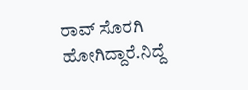ರಾವ್ ಸೊರಗಿ ಹೋಗಿದ್ದಾರೆ.ನಿದ್ದೆ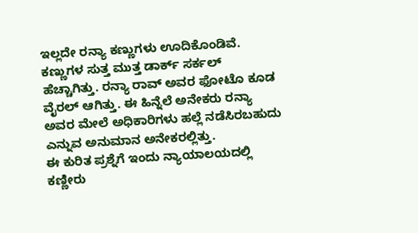ಇಲ್ಲದೇ ರನ್ಯಾ ಕಣ್ಣುಗಳು ಊದಿಕೊಂಡಿವೆ. ಕಣ್ಣುಗಳ ಸುತ್ತ ಮುತ್ತ ಡಾರ್ಕ್ ಸರ್ಕಲ್ ಹೆಚ್ಚಾಗಿತ್ತು. ರನ್ಯಾ ರಾವ್ ಅವರ ಫೋಟೊ ಕೂಡ ವೈರಲ್ ಆಗಿತ್ತು. ಈ ಹಿನ್ನೆಲೆ ಅನೇಕರು ರನ್ಯಾ ಅವರ ಮೇಲೆ ಅಧಿಕಾರಿಗಳು ಹಲ್ಲೆ ನಡೆಸಿರಬಹುದು ಎನ್ನುವ ಅನುಮಾನ ಅನೇಕರಲ್ಲಿತ್ತು.
ಈ ಕುರಿತ ಪ್ರಶ್ನೆಗೆ ಇಂದು ನ್ಯಾಯಾಲಯದಲ್ಲಿ ಕಣ್ಣೀರು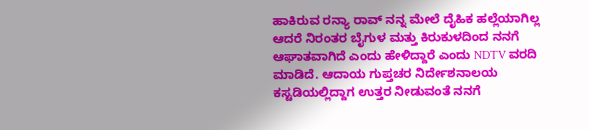ಹಾಕಿರುವ ರನ್ಯಾ ರಾವ್ ನನ್ನ ಮೇಲೆ ದೈಹಿಕ ಹಲ್ಲೆಯಾಗಿಲ್ಲ ಆದರೆ ನಿರಂತರ ಬೈಗುಳ ಮತ್ತು ಕಿರುಕುಳದಿಂದ ನನಗೆ ಆಘಾತವಾಗಿದೆ ಎಂದು ಹೇಳಿದ್ದಾರೆ ಎಂದು NDTV ವರದಿ ಮಾಡಿದೆ. ಆದಾಯ ಗುಪ್ತಚರ ನಿರ್ದೇಶನಾಲಯ ಕಸ್ಟಡಿಯಲ್ಲಿದ್ದಾಗ ಉತ್ತರ ನೀಡುವಂತೆ ನನಗೆ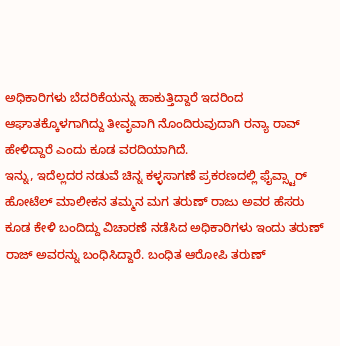ಅಧಿಕಾರಿಗಳು ಬೆದರಿಕೆಯನ್ನು ಹಾಕುತ್ತಿದ್ದಾರೆ ಇದರಿಂದ ಆಘಾತಕ್ಕೊಳಗಾಗಿದ್ದು ತೀವೃವಾಗಿ ನೊಂದಿರುವುದಾಗಿ ರನ್ಯಾ ರಾವ್ ಹೇಳಿದ್ದಾರೆ ಎಂದು ಕೂಡ ವರದಿಯಾಗಿದೆ.
ಇನ್ನು, ಇದೆಲ್ಲದರ ನಡುವೆ ಚಿನ್ನ ಕಳ್ಳಸಾಗಣೆ ಪ್ರಕರಣದಲ್ಲಿ ಫೈವ್ಸ್ಟಾರ್ ಹೋಟೆಲ್ ಮಾಲೀಕನ ತಮ್ಮನ ಮಗ ತರುಣ್ ರಾಜು ಅವರ ಹೆಸರು ಕೂಡ ಕೇಳಿ ಬಂದಿದ್ದು ವಿಚಾರಣೆ ನಡೆಸಿದ ಅಧಿಕಾರಿಗಳು ಇಂದು ತರುಣ್ ರಾಜ್ ಅವರನ್ನು ಬಂಧಿಸಿದ್ದಾರೆ. ಬಂಧಿತ ಆರೋಪಿ ತರುಣ್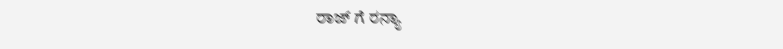ರಾಜ್ ಗೆ ರನ್ಯಾ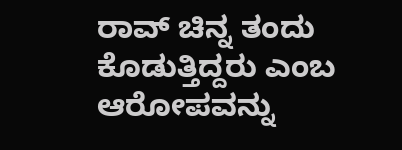ರಾವ್ ಚಿನ್ನ ತಂದು ಕೊಡುತ್ತಿದ್ದರು ಎಂಬ ಆರೋಪವನ್ನು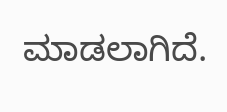ಮಾಡಲಾಗಿದೆ.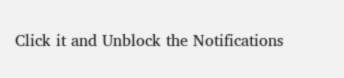Click it and Unblock the Notifications